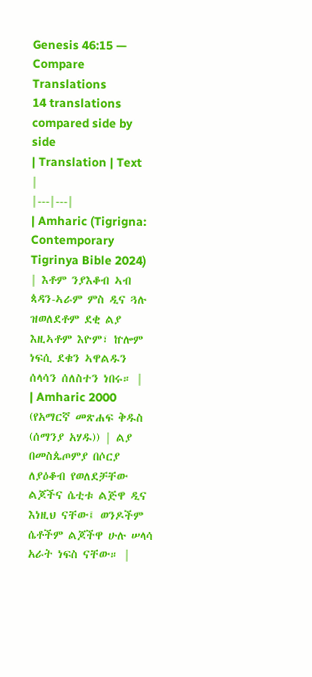Genesis 46:15 — Compare Translations
14 translations compared side by side
| Translation | Text |
|---|---|
| Amharic (Tigrigna: Contemporary Tigrinya Bible 2024) | እቶም ንያእቆብ ኣብ ጳዳን-ኣራም ምስ ዲና ጓሉ ዝወለደቶም ደቂ ልያ እዚኣቶም እዮም፣ ኵሎም ነፍሲ ደቁን ኣዋልዱን ሰላሳን ሰለስተን ነበሩ። |
| Amharic 2000 (የአማርኛ መጽሐፍ ቅዱስ (ሰማንያ አሃዱ)) | ልያ በመስጴጦምያ በሶርያ ለያዕቆብ የወለደቻቸው ልጆችና ሴቲቱ ልጅዋ ዲና እነዚህ ናቸው፤ ወንዶችም ሴቶችም ልጆችዋ ሁሉ ሠላሳ አራት ነፍስ ናቸው። |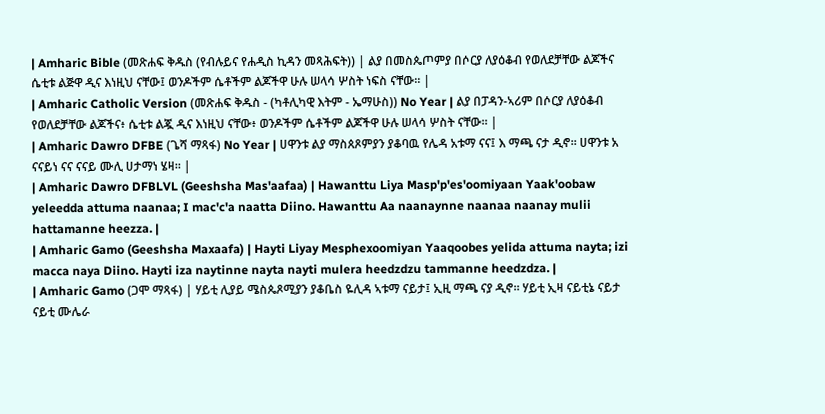| Amharic Bible (መጽሐፍ ቅዱስ (የብሉይና የሐዲስ ኪዳን መጻሕፍት)) | ልያ በመስጴጦምያ በሶርያ ለያዕቆብ የወለደቻቸው ልጆችና ሴቲቱ ልጅዋ ዲና እነዚህ ናቸው፤ ወንዶችም ሴቶችም ልጆችዋ ሁሉ ሠላሳ ሦስት ነፍስ ናቸው። |
| Amharic Catholic Version (መጽሐፍ ቅዱስ - (ካቶሊካዊ እትም - ኤማሁስ)) No Year | ልያ በፓዳን-ኣሪም በሶርያ ለያዕቆብ የወለደቻቸው ልጆችና፥ ሴቲቱ ልጇ ዲና እነዚህ ናቸው፥ ወንዶችም ሴቶችም ልጆችዋ ሁሉ ሠላሳ ሦስት ናቸው። |
| Amharic Dawro DFBE (ጌሻ ማጻፋ) No Year | ሀዋንቱ ልያ ማስጰጾምያን ያቆባዉ የሌዳ አቱማ ናና፤ እ ማጫ ናታ ዲኖ። ሀዋንቱ አ ናናይነ ናና ናናይ ሙሊ ሀታማነ ሄዛ። |
| Amharic Dawro DFBLVL (Geeshsha Mas'aafaa) | Hawanttu Liya Masp'p'es'oomiyaan Yaak'oobaw yeleedda attuma naanaa; I mac'c'a naatta Diino. Hawanttu Aa naanaynne naanaa naanay mulii hattamanne heezza. |
| Amharic Gamo (Geeshsha Maxaafa) | Hayti Liyay Mesphexoomiyan Yaaqoobes yelida attuma nayta; izi macca naya Diino. Hayti iza naytinne nayta nayti mulera heedzdzu tammanne heedzdza. |
| Amharic Gamo (ጋሞ ማጻፋ) | ሃይቲ ሊያይ ሜስጴጾሚያን ያቆቤስ ዬሊዳ ኣቱማ ናይታ፤ ኢዚ ማጫ ናያ ዲኖ። ሃይቲ ኢዛ ናይቲኔ ናይታ ናይቲ ሙሌራ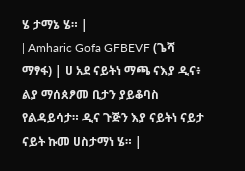ሄ ታማኔ ሄ። |
| Amharic Gofa GFBEVF (ጌሻ ማፃፋ) | ሀ አደ ናይትነ ማጫ ናእያ ዲና፥ ልያ ማሰጰፆመ ቢታን ያይቆባስ የልዳይሳታ። ዲና ጉጅን እያ ናይትነ ናይታ ናይት ኩመ ሀስታማነ ሄ። |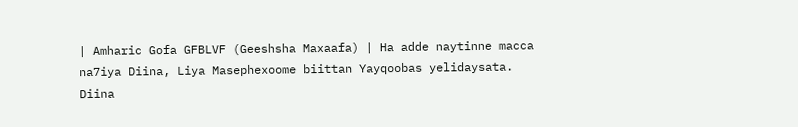| Amharic Gofa GFBLVF (Geeshsha Maxaafa) | Ha adde naytinne macca na7iya Diina, Liya Masephexoome biittan Yayqoobas yelidaysata. Diina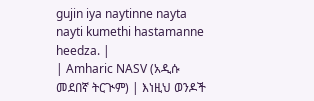gujin iya naytinne nayta nayti kumethi hastamanne heedza. |
| Amharic NASV (አዲሱ መደበኛ ትርጒም) | እነዚህ ወንዶች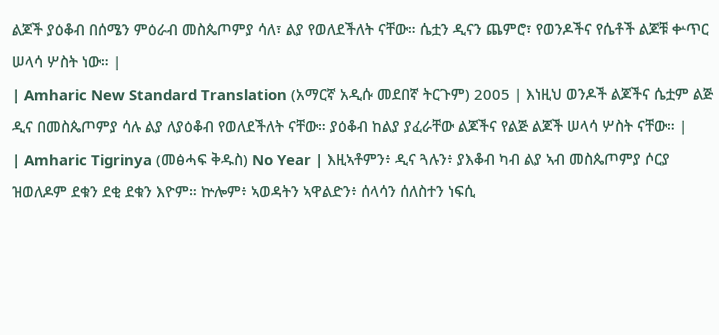ልጆች ያዕቆብ በሰሜን ምዕራብ መስጴጦምያ ሳለ፣ ልያ የወለደችለት ናቸው። ሴቷን ዲናን ጨምሮ፣ የወንዶችና የሴቶች ልጆቹ ቍጥር ሠላሳ ሦስት ነው። |
| Amharic New Standard Translation (አማርኛ አዲሱ መደበኛ ትርጉም) 2005 | እነዚህ ወንዶች ልጆችና ሴቷም ልጅ ዲና በመስጴጦምያ ሳሉ ልያ ለያዕቆብ የወለደችለት ናቸው። ያዕቆብ ከልያ ያፈራቸው ልጆችና የልጅ ልጆች ሠላሳ ሦስት ናቸው። |
| Amharic Tigrinya (መፅሓፍ ቅዱስ) No Year | እዚኣቶምን፥ ዲና ጓሉን፥ ያእቆብ ካብ ልያ ኣብ መስጴጦምያ ሶርያ ዝወለዶም ደቁን ደቂ ደቁን እዮም። ኵሎም፥ ኣወዳትን ኣዋልድን፥ ሰላሳን ሰለስተን ነፍሲ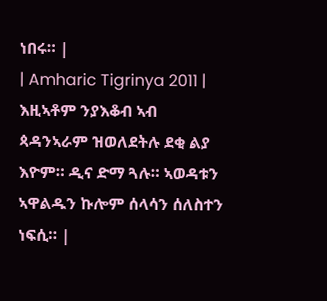ነበሩ። |
| Amharic Tigrinya 2011 | እዚኣቶም ንያእቆብ ኣብ ጳዳንኣራም ዝወለደትሉ ደቂ ልያ እዮም። ዲና ድማ ጓሉ። ኣወዳቱን ኣዋልዱን ኩሎም ሰላሳን ሰለስተን ነፍሲ። |